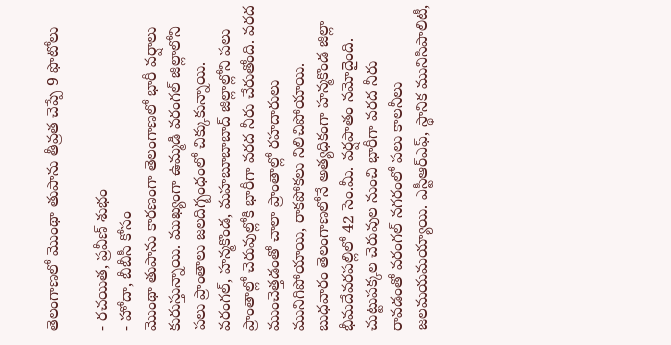తెలంగాణలో మొంథా తుపాను తీవ్రత చెప్పే 9 ఫొటోలు

- రచయిత, ప్రవీణ్ శుభం
- హోదా, బీబీసీ కోసం
మొంథా తుపాను కారణంగా తెలంగాణలో భారీ వర్షాలు కురుస్తున్నాయి. ముఖ్యంగా ఉమ్మడి వరంగల్ జిల్లాలోని పలు ప్రాంతాలు జలదిగ్బంధంలో చిక్కుకున్నాయి.
వరంగల్, హన్మకొండ, మహబూబాబాద్ జిల్లాల్లోని పలు ప్రాంతాల్లో చెరువుల్లోకి భారీగా వరద నీరు చేరుతోంది. వరద ముంచెత్తడంతో చాలా ప్రాంతాల్లో రహదారులు మునిగిపోయాయి, రాకపోకలు నిలిచిపోయాయి.
బుధవారం తెలంగాణలోనే అత్యధికంగా హన్మకొండ జిల్లా భీమదేవరపల్లిలో 42 సెం.మీ. వర్షపాతం నమోదైంది.
చుట్టుపక్కల చెరువుల నుంచి భారీగా వరద నీరు రావడంతో వరంగల్ నగరంలో పలు కాలనీలు జలమయమయ్యాయి. ఎస్టీఆర్ఎఫ్, స్థానిక మునిసిపాలిటీ,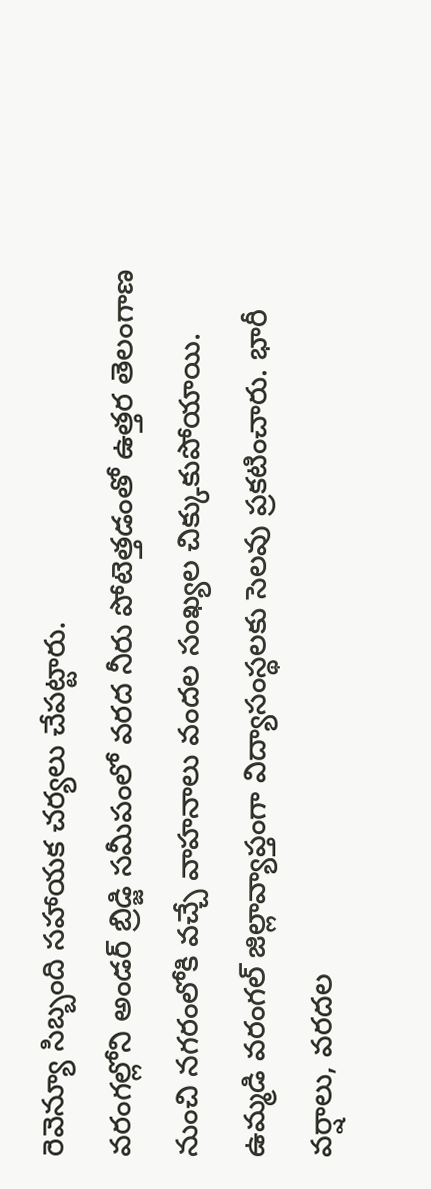రెవెన్యూ సిబ్బంది సహాయక చర్యలు చేపట్టారు.
వరంగల్లోని అండర్ బ్రిడ్జి సమీపంలో వరద నీరు పోటెత్తడంతో ఉత్తర తెలంగాణ నుంచి నగరంలోకి వచ్చే వాహనాలు వందల సంఖ్యల చిక్కుకుపోయాయి.
ఉమ్మడి వరంగల్ జిల్లావ్యాప్తంగా విద్యాసంస్థలకు సెలవు ప్రకటించారు. భారీ వర్షాలు, వరదల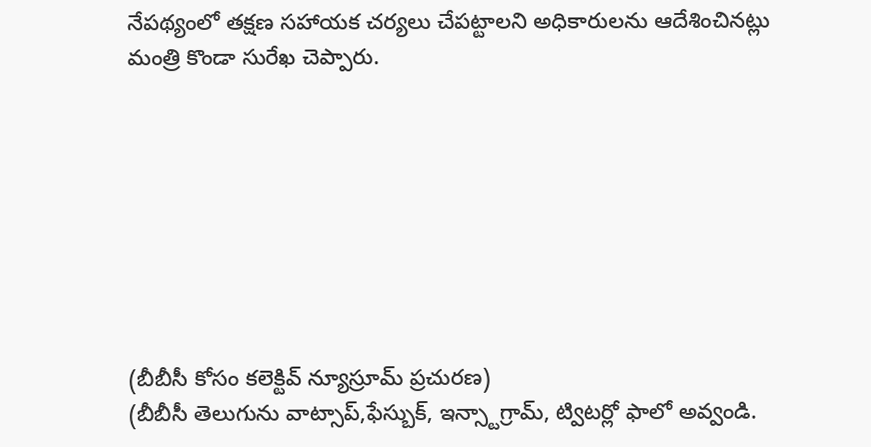నేపథ్యంలో తక్షణ సహాయక చర్యలు చేపట్టాలని అధికారులను ఆదేశించినట్లు మంత్రి కొండా సురేఖ చెప్పారు.








(బీబీసీ కోసం కలెక్టివ్ న్యూస్రూమ్ ప్రచురణ)
(బీబీసీ తెలుగును వాట్సాప్,ఫేస్బుక్, ఇన్స్టాగ్రామ్, ట్విటర్లో ఫాలో అవ్వండి.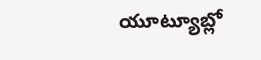యూట్యూబ్లో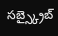సబ్స్క్రైబ్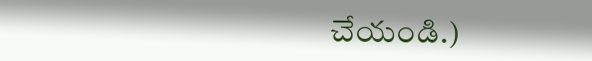చేయండి.)